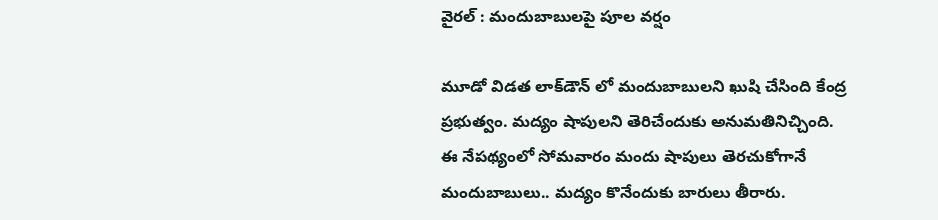వైరల్ : మందుబాబులపై పూల వర్షం

మూడో విడత లాక్‌డౌన్ లో మందుబాబులని ఖుషి చేసింది కేంద్ర ప్రభుత్వం. మద్యం షాపులని తెరిచేందుకు అనుమతినిచ్చింది. ఈ నేపథ్యంలో సోమవారం మందు షాపులు తెరచుకోగానే మందుబాబులు.. మద్యం కొనేందుకు బారులు తీరారు.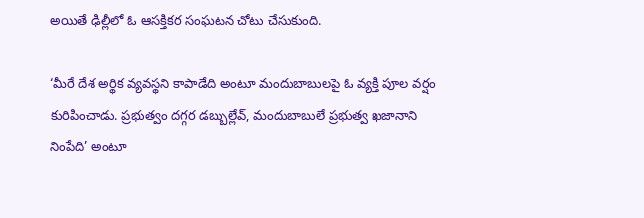అయితే ఢిల్లీలో ఓ ఆసక్తికర సంఘటన చోటు చేసుకుంది.

‘మీరే దేశ అర్థిక వ్యవస్థని కాపాడేది అంటూ మందుబాబులపై ఓ వ్యక్తి పూల వర్షం కురిపించాడు. ప్రభుత్వం దగ్గర డబ్బుల్లేవ్, మందుబాబులే ప్రభుత్వ ఖజానాని నింపేది’ అంటూ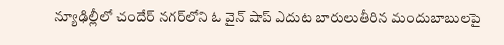న్యూఢిల్లీలో చందేర్‌ నగర్‌లోని ఓ వైన్‌ షాప్‌ ఎదుట బారులుతీరిన మందుబాబులపై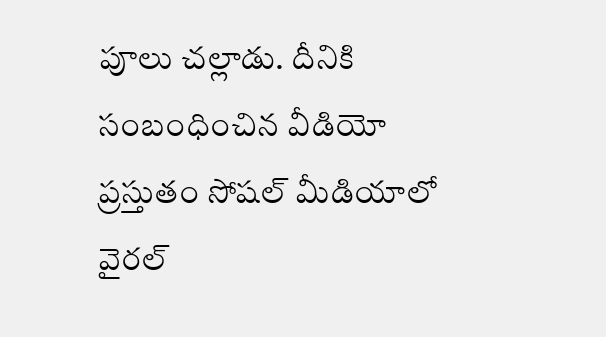పూలు చల్లాడు. దీనికి సంబంధించిన వీడియో ప్రస్తుతం సోషల్ మీడియాలో వైరల్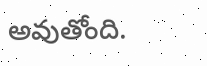అవుతోంది.